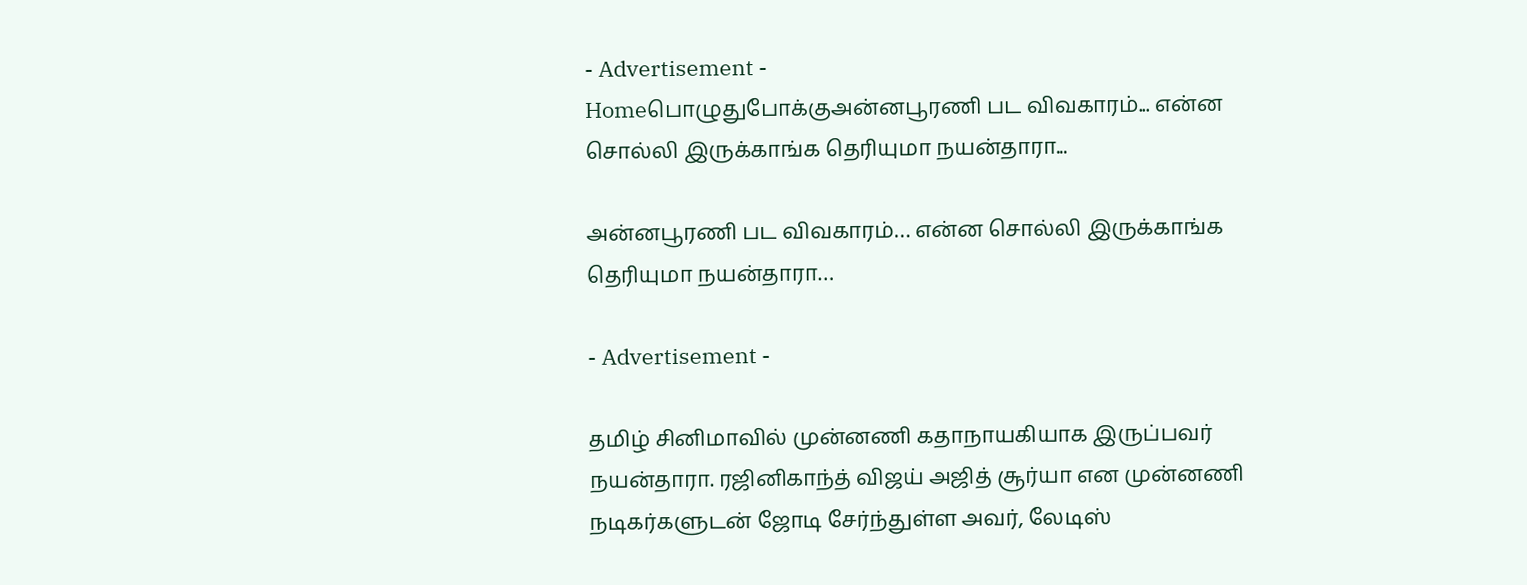- Advertisement -
Homeபொழுதுபோக்குஅன்னபூரணி பட விவகாரம்... என்ன சொல்லி இருக்காங்க தெரியுமா நயன்தாரா...

அன்னபூரணி பட விவகாரம்… என்ன சொல்லி இருக்காங்க தெரியுமா நயன்தாரா…

- Advertisement -

தமிழ் சினிமாவில் முன்னணி கதாநாயகியாக இருப்பவர் நயன்தாரா. ரஜினிகாந்த் விஜய் அஜித் சூர்யா என முன்னணி நடிகர்களுடன் ஜோடி சேர்ந்துள்ள அவர், லேடிஸ்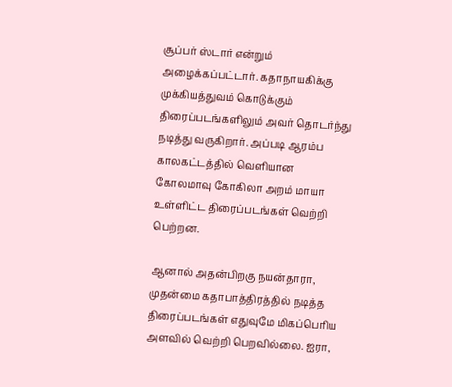சூப்பர் ஸ்டார் என்றும் அழைக்கப்பட்டார். கதாநாயகிக்கு முக்கியத்துவம் கொடுக்கும் திரைப்படங்களிலும் அவர் தொடர்ந்து நடித்து வருகிறார். அப்படி ஆரம்ப காலகட்டத்தில் வெளியான கோலமாவு கோகிலா அறம் மாயா உள்ளிட்ட திரைப்படங்கள் வெற்றி பெற்றன.

ஆனால் அதன்பிறகு நயன்தாரா, முதன்மை கதாபாத்திரத்தில் நடித்த திரைப்படங்கள் எதுவுமே மிகப்பெரிய அளவில் வெற்றி பெறவில்லை. ஐரா,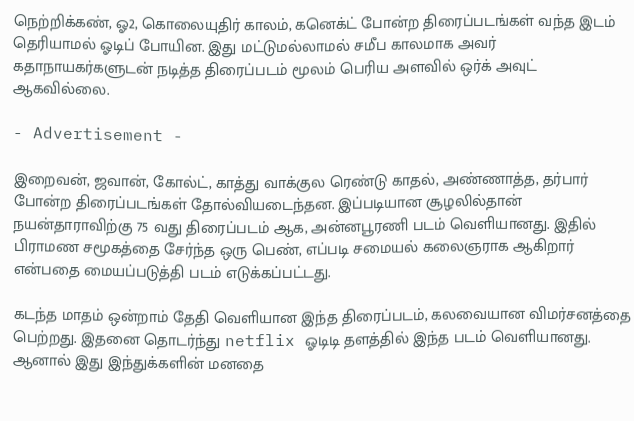நெற்றிக்கண், ஓ2, கொலையுதிர் காலம், கனெக்ட் போன்ற திரைப்படங்கள் வந்த இடம் தெரியாமல் ஓடிப் போயின. இது மட்டுமல்லாமல் சமீப காலமாக அவர் கதாநாயகர்களுடன் நடித்த திரைப்படம் மூலம் பெரிய அளவில் ஒர்க் அவுட் ஆகவில்லை.

- Advertisement -

இறைவன், ஜவான், கோல்ட், காத்து வாக்குல ரெண்டு காதல், அண்ணாத்த, தர்பார் போன்ற திரைப்படங்கள் தோல்வியடைந்தன. இப்படியான சூழலில்தான் நயன்தாராவிற்கு 75 வது திரைப்படம் ஆக, அன்னபூரணி படம் வெளியானது. இதில் பிராமண சமூகத்தை சேர்ந்த ஒரு பெண், எப்படி சமையல் கலைஞராக ஆகிறார் என்பதை மையப்படுத்தி படம் எடுக்கப்பட்டது.

கடந்த மாதம் ஒன்றாம் தேதி வெளியான இந்த திரைப்படம், கலவையான விமர்சனத்தை பெற்றது. இதனை தொடர்ந்து netflix ஓடிடி தளத்தில் இந்த படம் வெளியானது. ஆனால் இது இந்துக்களின் மனதை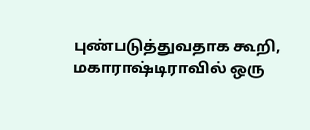புண்படுத்துவதாக கூறி, மகாராஷ்டிராவில் ஒரு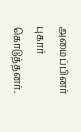அமைப்பினர் புகார் கொடுத்தனர்.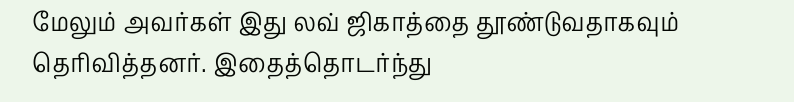மேலும் அவர்கள் இது லவ் ஜிகாத்தை தூண்டுவதாகவும் தெரிவித்தனர். இதைத்தொடர்ந்து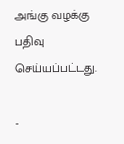அங்கு வழக்கு பதிவு செய்யப்பட்டது.

-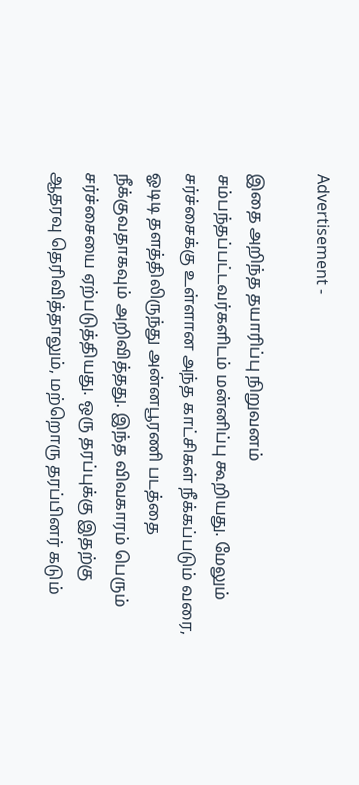Advertisement -

இதை அறிந்த தயாரிப்பு நிறுவனம் சம்பந்தப்பட்டவர்களிடம் மன்னிப்பு கூறியது. மேலும் சர்ச்சைக்கு உள்ளான அந்த காட்சிகள் நீக்கப்படும் வரை, ஓடிடி தளத்திலிருந்து அன்னபூரணி படத்தை நீக்குவதாகவும் அறிவித்தது. இந்த விவகாரம் பெரும் சர்ச்சையை ஏற்படுத்தியது. ஒரு தரப்புக்கு இதற்கு ஆதரவு தெரிவித்தாலும், மற்றொரு தரப்பினர் கடும்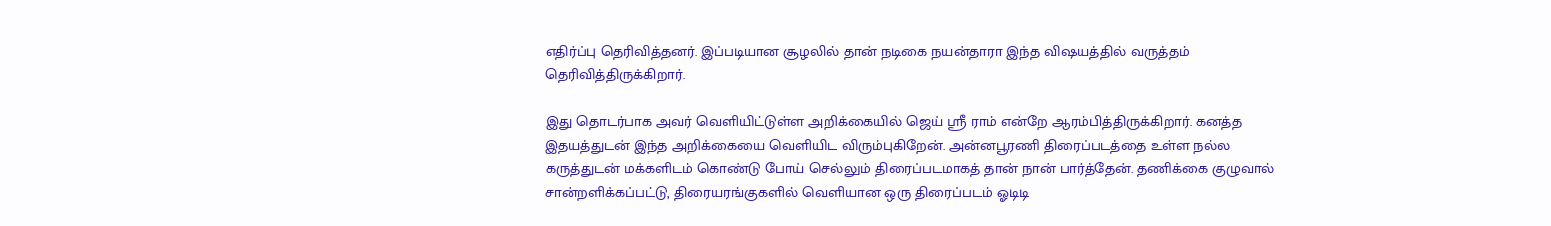எதிர்ப்பு தெரிவித்தனர். இப்படியான சூழலில் தான் நடிகை நயன்தாரா இந்த விஷயத்தில் வருத்தம் தெரிவித்திருக்கிறார்.

இது தொடர்பாக அவர் வெளியிட்டுள்ள அறிக்கையில் ஜெய் ஸ்ரீ ராம் என்றே ஆரம்பித்திருக்கிறார். கனத்த இதயத்துடன் இந்த அறிக்கையை வெளியிட விரும்புகிறேன். அன்னபூரணி திரைப்படத்தை உள்ள நல்ல கருத்துடன் மக்களிடம் கொண்டு போய் செல்லும் திரைப்படமாகத் தான் நான் பார்த்தேன். தணிக்கை குழுவால் சான்றளிக்கப்பட்டு, திரையரங்குகளில் வெளியான ஒரு திரைப்படம் ஓடிடி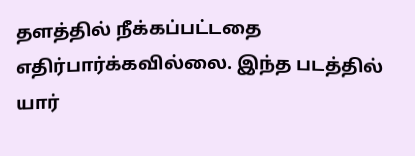தளத்தில் நீக்கப்பட்டதை எதிர்பார்க்கவில்லை. இந்த படத்தில் யார்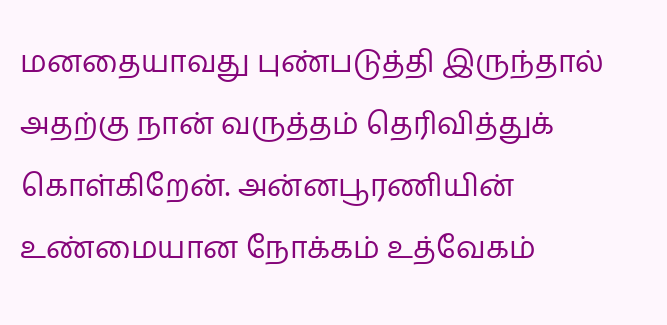மனதையாவது புண்படுத்தி இருந்தால் அதற்கு நான் வருத்தம் தெரிவித்துக் கொள்கிறேன். அன்னபூரணியின் உண்மையான நோக்கம் உத்வேகம்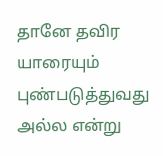தானே தவிர யாரையும் புண்படுத்துவது அல்ல என்று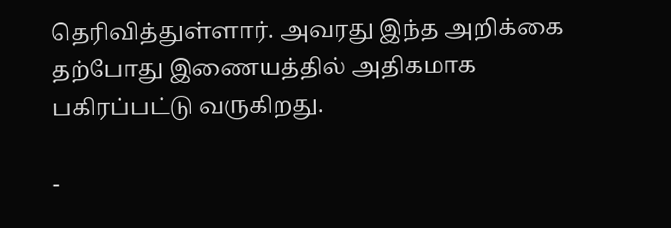தெரிவித்துள்ளார். அவரது இந்த அறிக்கை தற்போது இணையத்தில் அதிகமாக பகிரப்பட்டு வருகிறது.

-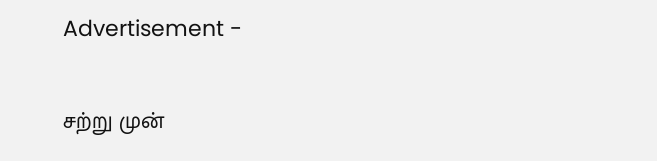Advertisement -

சற்று முன்